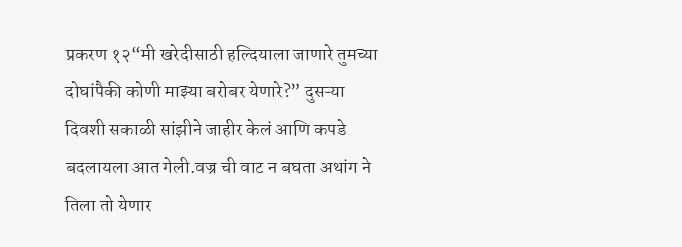प्रकरण १२“मी खरेदीसाठी हल्दियाला जाणारे तुमच्या दोघांपैकी कोणी माझ्या बरोबर येणारे?” दुसऱ्या दिवशी सकाळी सांझीने जाहीर केलं आणि कपडे बदलायला आत गेली.वज्र ची वाट न बघता अथांग ने तिला तो येणार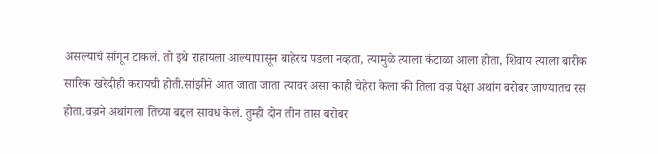असल्याचं सांगून टाकलं. तो इथे राहायला आल्यापासून बाहेरच पडला नव्हता, त्यामुळे त्याला कंटाळा आला होता, शिवाय त्याला बारीक सारिक खरेदीही करायची होती.सांझीने आत जाता जाता त्यावर असा काही चेहेरा केला की तिला वज्र पेक्षा अथांग बरोबर जाण्यातच रस होता.वज्रने अथांगला तिच्या बद्दल सावध केलं. तुम्ही दोन तीन तास बरोबर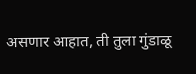असणार आहात, ती तुला गुंडाळू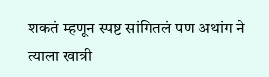शकतं म्हणून स्पष्ट सांगितलं पण अथांग ने त्याला खात्री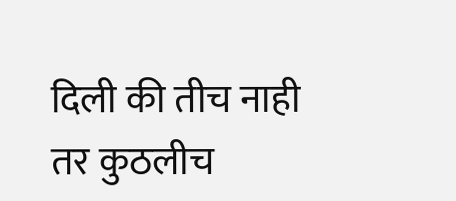दिली की तीच नाही तर कुठलीच